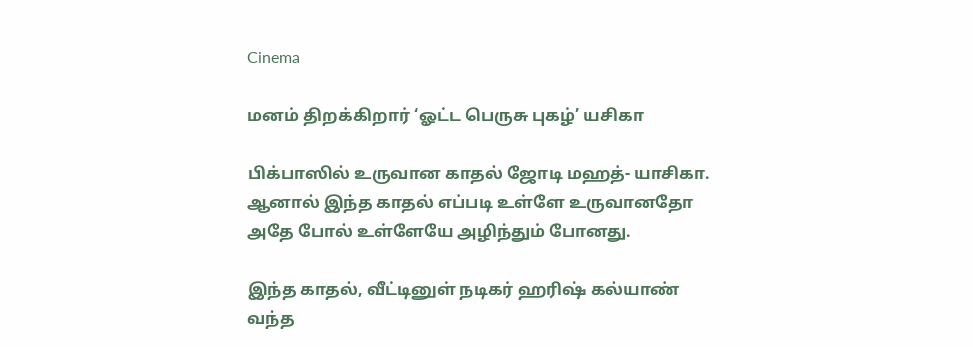Cinema

மனம் திறக்கிறார் ‘ஓட்ட பெருசு புகழ்’ யசிகா

பிக்பாஸில் உருவான காதல் ஜோடி மஹத்- யாசிகா. ஆனால் இந்த காதல் எப்படி உள்ளே உருவானதோ அதே போல் உள்ளேயே அழிந்தும் போனது.

இந்த காதல், வீட்டினுள் நடிகர் ஹரிஷ் கல்யாண் வந்த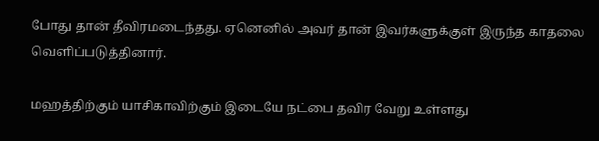போது தான் தீவிரமடைந்தது. ஏனெனில் அவர் தான் இவர்களுக்குள் இருந்த காதலை வெளிப்படுத்தினார்.

மஹத்திற்கும் யாசிகாவிற்கும் இடையே நட்பை தவிர வேறு உள்ளது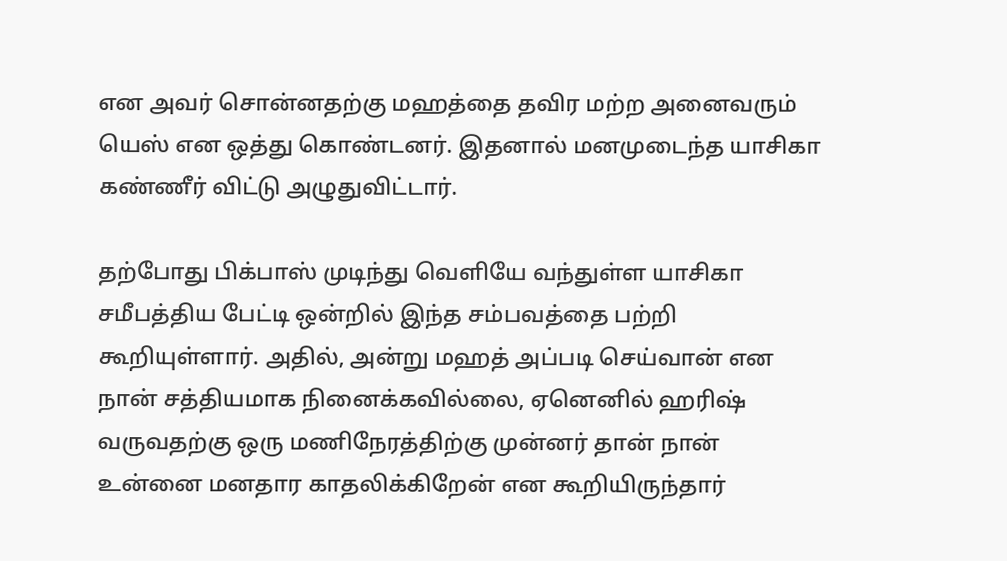என அவர் சொன்னதற்கு மஹத்தை தவிர மற்ற அனைவரும் யெஸ் என ஒத்து கொண்டனர். இதனால் மனமுடைந்த யாசிகா கண்ணீர் விட்டு அழுதுவிட்டார்.

தற்போது பிக்பாஸ் முடிந்து வெளியே வந்துள்ள யாசிகா சமீபத்திய பேட்டி ஒன்றில் இந்த சம்பவத்தை பற்றி கூறியுள்ளார். அதில், அன்று மஹத் அப்படி செய்வான் என நான் சத்தியமாக நினைக்கவில்லை, ஏனெனில் ஹரிஷ் வருவதற்கு ஒரு மணிநேரத்திற்கு முன்னர் தான் நான் உன்னை மனதார காதலிக்கிறேன் என கூறியிருந்தார்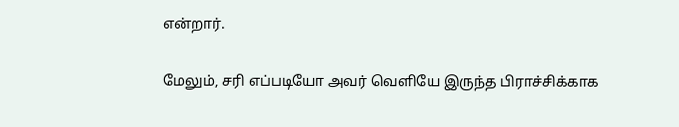என்றார்.

மேலும், சரி எப்படியோ அவர் வெளியே இருந்த பிராச்சிக்காக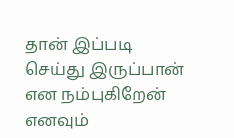தான் இப்படி செய்து இருப்பான் என நம்புகிறேன் எனவும்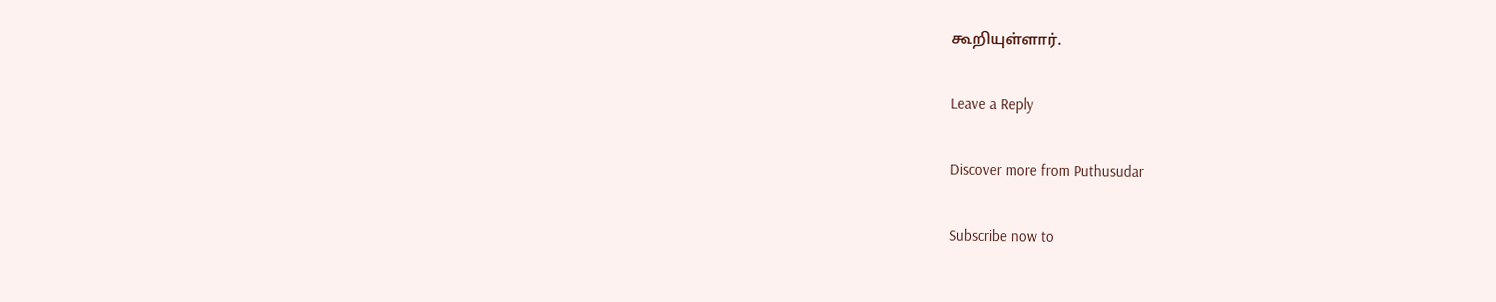கூறியுள்ளார்.

Leave a Reply

Discover more from Puthusudar

Subscribe now to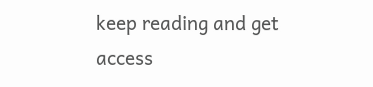keep reading and get access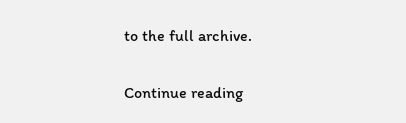to the full archive.

Continue reading